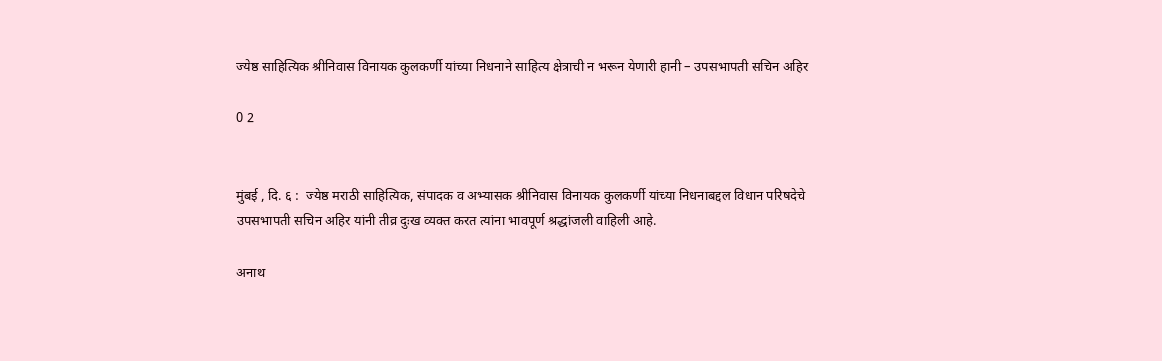ज्येष्ठ साहित्यिक श्रीनिवास विनायक कुलकर्णी यांच्या निधनाने साहित्य क्षेत्राची न भरून येणारी हानी – उपसभापती सचिन अहिर

0 2


मुंबई , दि. ६ :  ज्येष्ठ मराठी साहित्यिक, संपादक व अभ्यासक श्रीनिवास विनायक कुलकर्णी यांच्या निधनाबद्दल विधान परिषदेचे उपसभापती सचिन अहिर यांनी तीव्र दुःख व्यक्त करत त्यांना भावपूर्ण श्रद्धांजली वाहिली आहे.

अनाथ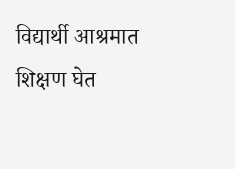विद्यार्थी आश्रमात शिक्षण घेत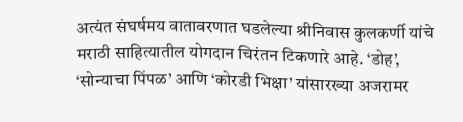अत्यंत संघर्षमय वातावरणात घडलेल्या श्रीनिवास कुलकर्णी यांचे मराठी साहित्यातील योगदान चिरंतन टिकणारे आहे. ‘डोह’, ‘सोन्याचा पिंपळ’ आणि ‘कोरडी भिक्षा’ यांसारख्या अजरामर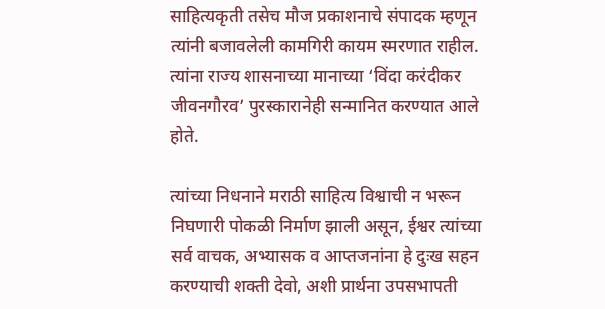साहित्यकृती तसेच मौज प्रकाशनाचे संपादक म्हणून त्यांनी बजावलेली कामगिरी कायम स्मरणात राहील. त्यांना राज्य शासनाच्या मानाच्या ‘विंदा करंदीकर जीवनगौरव’ पुरस्कारानेही सन्मानित करण्यात आले होते.

त्यांच्या निधनाने मराठी साहित्य विश्वाची न भरून निघणारी पोकळी निर्माण झाली असून, ईश्वर त्यांच्या सर्व वाचक, अभ्यासक व आप्तजनांना हे दुःख सहन करण्याची शक्ती देवो, अशी प्रार्थना उपसभापती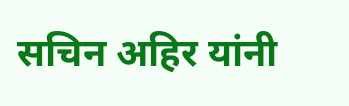सचिन अहिर यांनी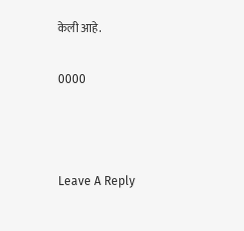केली आहे.

0000



Leave A Reply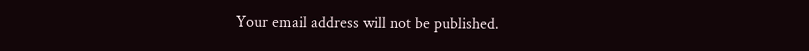Your email address will not be published.